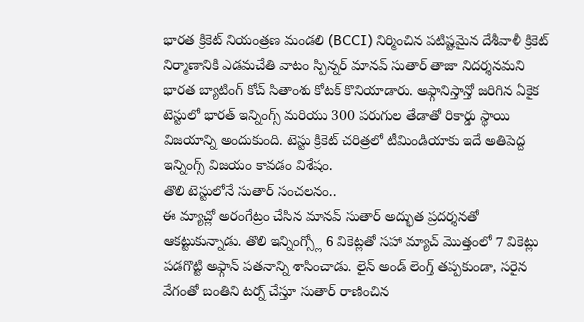భారత క్రికెట్ నియంత్రణ మండలి (BCCI) నిర్మించిన పటిష్టమైన దేశీవాళీ క్రికెట్ నిర్మాణానికి ఎడమచేతి వాటం స్పిన్నర్ మానవ్ సుతార్ తాజా నిదర్శనమని భారత బ్యాటింగ్ కోచ్ సితాంశు కోటక్ కొనియాడారు. అఫ్గానిస్తాన్తో జరిగిన ఏకైక టెస్టులో భారత్ ఇన్నింగ్స్ మరియు 300 పరుగుల తేడాతో రికార్డు స్థాయి విజయాన్ని అందుకుంది. టెస్టు క్రికెట్ చరిత్రలో టీమిండియాకు ఇదే అతిపెద్ద ఇన్నింగ్స్ విజయం కావడం విశేషం.
తొలి టెస్టులోనే సుతార్ సంచలనం..
ఈ మ్యాచ్లో అరంగేట్రం చేసిన మానవ్ సుతార్ అద్భుత ప్రదర్శనతో ఆకట్టుకున్నాడు. తొలి ఇన్నింగ్స్లో 6 వికెట్లతో సహా మ్యాచ్ మొత్తంలో 7 వికెట్లు పడగొట్టి అఫ్గాన్ పతనాన్ని శాసించాడు. లైన్ అండ్ లెంగ్త్ తప్పకుండా, సరైన వేగంతో బంతిని టర్న్ చేస్తూ సుతార్ రాణించిన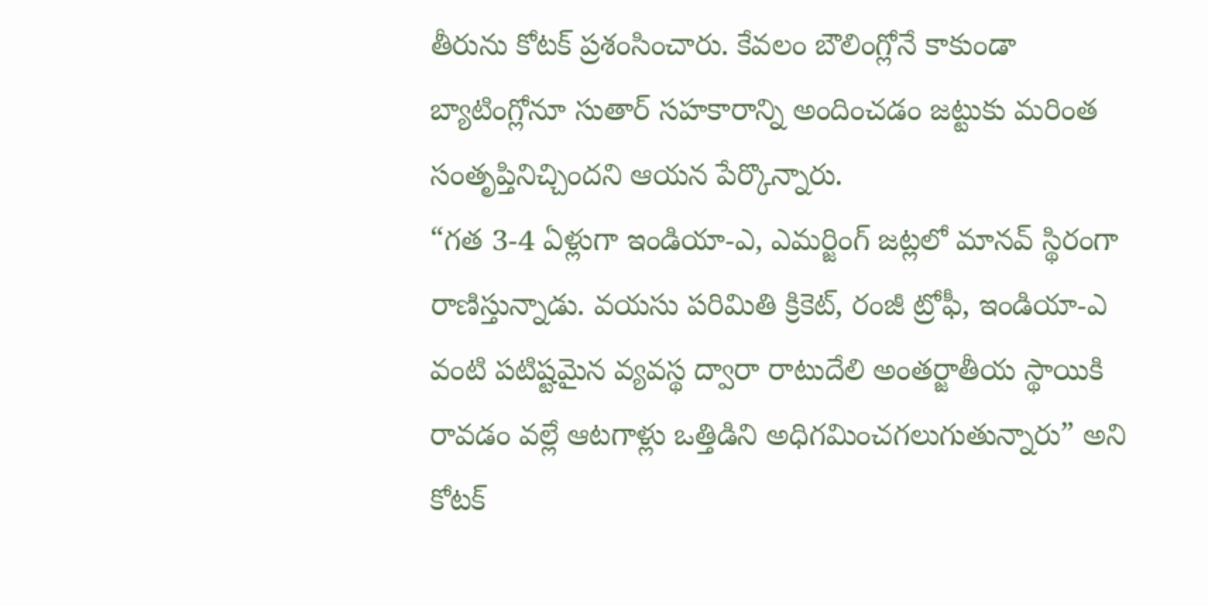తీరును కోటక్ ప్రశంసించారు. కేవలం బౌలింగ్లోనే కాకుండా బ్యాటింగ్లోనూ సుతార్ సహకారాన్ని అందించడం జట్టుకు మరింత సంతృప్తినిచ్చిందని ఆయన పేర్కొన్నారు.
“గత 3-4 ఏళ్లుగా ఇండియా-ఎ, ఎమర్జింగ్ జట్లలో మానవ్ స్థిరంగా రాణిస్తున్నాడు. వయసు పరిమితి క్రికెట్, రంజీ ట్రోఫీ, ఇండియా-ఎ వంటి పటిష్టమైన వ్యవస్థ ద్వారా రాటుదేలి అంతర్జాతీయ స్థాయికి రావడం వల్లే ఆటగాళ్లు ఒత్తిడిని అధిగమించగలుగుతున్నారు” అని కోటక్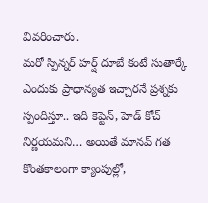వివరించారు.
మరో స్పిన్నర్ హర్ష్ దూబే కంటే సుతార్కే ఎందుకు ప్రాధాన్యత ఇచ్చారనే ప్రశ్నకు స్పందిస్తూ.. ఇది కెప్టెన్, హెడ్ కోచ్ నిర్ణయమని… అయితే మానవ్ గత కొంతకాలంగా క్యాంపుల్లో,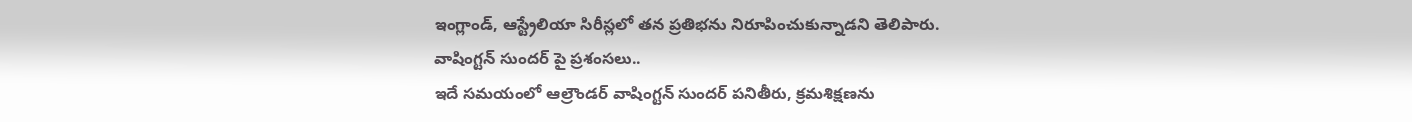ఇంగ్లాండ్, ఆస్ట్రేలియా సిరీస్లలో తన ప్రతిభను నిరూపించుకున్నాడని తెలిపారు.
వాషింగ్టన్ సుందర్ పై ప్రశంసలు..
ఇదే సమయంలో ఆల్రౌండర్ వాషింగ్టన్ సుందర్ పనితీరు, క్రమశిక్షణను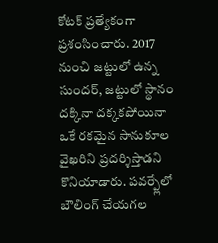కోటక్ ప్రత్యేకంగా ప్రశంసించారు. 2017 నుంచి జట్టులో ఉన్న సుందర్, జట్టులో స్థానం దక్కినా దక్కకపోయినా ఒకే రకమైన సానుకూల వైఖరిని ప్రదర్శిస్తాడని కొనియాడారు. పవర్ప్లేలో బౌలింగ్ చేయగల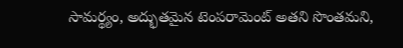సామర్థ్యం, అద్భుతమైన టెంపరామెంట్ అతని సొంతమని,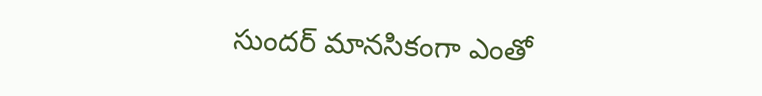సుందర్ మానసికంగా ఎంతో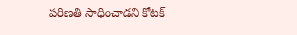పరిణతి సాధించాడని కోటక్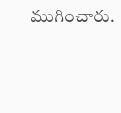ముగించారు.